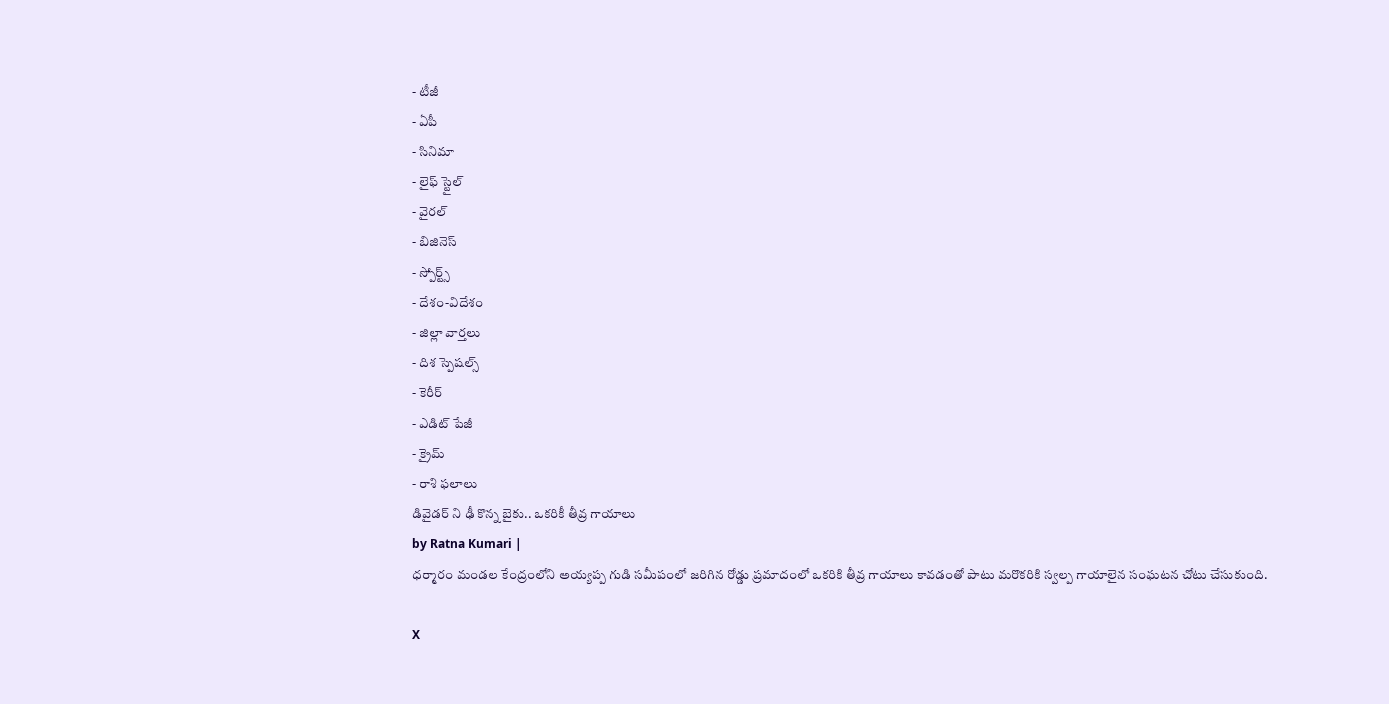- టీజీ
- ఏపీ
- సినిమా
- లైఫ్ స్టైల్
- వైరల్
- బిజినెస్
- స్పోర్ట్స్
- దేశం-విదేశం
- జిల్లా వార్తలు
- దిశ స్పెషల్స్
- కెరీర్
- ఎడిట్ పేజీ
- క్రైమ్
- రాశి ఫలాలు
డివైడర్ ని ఢీ కొన్న బైకు.. ఒకరికీ తీవ్ర గాయాలు
by Ratna Kumari |
ధర్మారం మండల కేంద్రంలోని అయ్యప్ప గుడి సమీపంలో జరిగిన రోడ్డు ప్రమాదంలో ఒకరికి తీవ్ర గాయాలు కావడంతో పాటు మరొకరికి స్వల్ప గాయాలైన సంఘటన చోటు చేసుకుంది.

X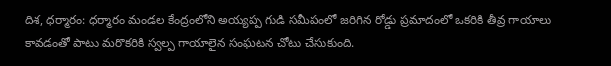దిశ, ధర్మారం: ధర్మారం మండల కేంద్రంలోని అయ్యప్ప గుడి సమీపంలో జరిగిన రోడ్డు ప్రమాదంలో ఒకరికి తీవ్ర గాయాలు కావడంతో పాటు మరొకరికి స్వల్ప గాయాలైన సంఘటన చోటు చేసుకుంది.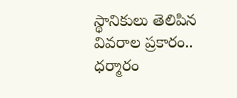స్థానికులు తెలిపిన వివరాల ప్రకారం.. ధర్మారం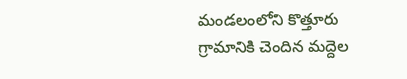మండలంలోని కొత్తూరు గ్రామానికి చెందిన మద్దెల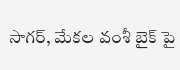సాగర్, మేకల వంశీ బైక్ పై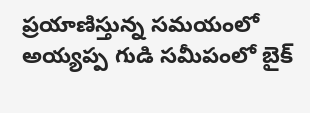ప్రయాణిస్తున్న సమయంలో అయ్యప్ప గుడి సమీపంలో బైక్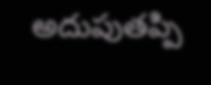అదుపుతప్పి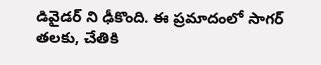డివైడర్ ని ఢీకొంది. ఈ ప్రమాదంలో సాగర్ తలకు, చేతికి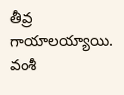తీవ్ర గాయాలయ్యాయి. వంశీ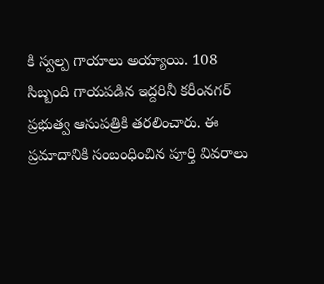కి స్వల్ప గాయాలు అయ్యాయి. 108 సిబ్బంది గాయపడిన ఇద్దరినీ కరీంనగర్ ప్రభుత్వ ఆసుపత్రికి తరలించారు. ఈ ప్రమాదానికి సంబంధించిన పూర్తి వివరాలు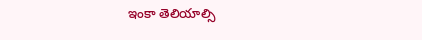ఇంకా తెలియాల్సి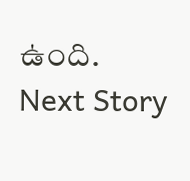ఉంది.
Next Story